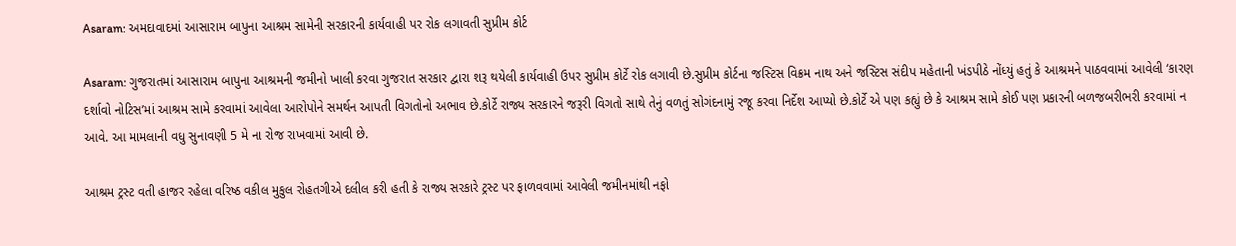Asaram: અમદાવાદમાં આસારામ બાપુના આશ્રમ સામેની સરકારની કાર્યવાહી પર રોક લગાવતી સુપ્રીમ કોર્ટ

Asaram: ગુજરાતમાં આસારામ બાપુના આશ્રમની જમીનો ખાલી કરવા ગુજરાત સરકાર દ્વારા શરૂ થયેલી કાર્યવાહી ઉપર સુપ્રીમ કોર્ટે રોક લગાવી છે.સુપ્રીમ કોર્ટના જસ્ટિસ વિક્રમ નાથ અને જસ્ટિસ સંદીપ મહેતાની ખંડપીઠે નોંધ્યું હતું કે આશ્રમને પાઠવવામાં આવેલી ‘કારણ દર્શાવો નોટિસ’માં આશ્રમ સામે કરવામાં આવેલા આરોપોને સમર્થન આપતી વિગતોનો અભાવ છે.કોર્ટે રાજ્ય સરકારને જરૂરી વિગતો સાથે તેનું વળતું સોગંદનામું રજૂ કરવા નિર્દેશ આપ્યો છે.કોર્ટે એ પણ કહ્યું છે કે આશ્રમ સામે કોઈ પણ પ્રકારની બળજબરીભરી કરવામાં ન આવે. આ મામલાની વધુ સુનાવણી 5 મે ના રોજ રાખવામાં આવી છે.

આશ્રમ ટ્રસ્ટ વતી હાજર રહેલા વરિષ્ઠ વકીલ મુકુલ રોહતગીએ દલીલ કરી હતી કે રાજ્ય સરકારે ટ્રસ્ટ પર ફાળવવામાં આવેલી જમીનમાંથી નફો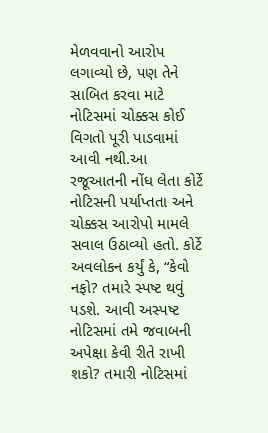મેળવવાનો આરોપ લગાવ્યો છે, પણ તેને સાબિત કરવા માટે નોટિસમાં ચોક્કસ કોઈ વિગતો પૂરી પાડવામાં આવી નથી.આ રજૂઆતની નોંધ લેતા કોર્ટે નોટિસની પર્યાપ્તતા અને ચોક્કસ આરોપો મામલે સવાલ ઉઠાવ્યો હતો. કોર્ટે અવલોકન કર્યું કે, “કેવો નફો? તમારે સ્પષ્ટ થવું પડશે. આવી અસ્પષ્ટ નોટિસમાં તમે જવાબની અપેક્ષા કેવી રીતે રાખી શકો? તમારી નોટિસમાં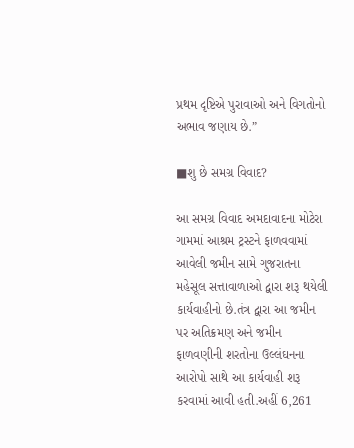પ્રથમ દૃષ્ટિએ પુરાવાઓ અને વિગતોનો અભાવ જણાય છે.”

■શુ છે સમગ્ર વિવાદ?

આ સમગ્ર વિવાદ અમદાવાદના મોટેરા ગામમાં આશ્રમ ટ્રસ્ટને ફાળવવામાં આવેલી જમીન સામે ગુજરાતના મહેસૂલ સત્તાવાળાઓ દ્વારા શરૂ થયેલી કાર્યવાહીનો છે.તંત્ર દ્વારા આ જમીન પર અતિક્રમણ અને જમીન ફાળવણીની શરતોના ઉલ્લંઘનના આરોપો સાથે આ કાર્યવાહી શરૂ કરવામાં આવી હતી.અહીં 6,261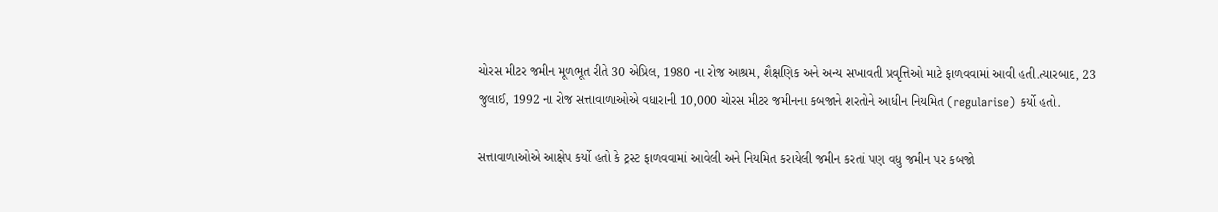ચોરસ મીટર જમીન મૂળભૂત રીતે 30 એપ્રિલ, 1980 ના રોજ આશ્રમ, શૈક્ષણિક અને અન્ય સખાવતી પ્રવૃત્તિઓ માટે ફાળવવામાં આવી હતી.ત્યારબાદ, 23 જુલાઈ, 1992 ના રોજ સત્તાવાળાઓએ વધારાની 10,000 ચોરસ મીટર જમીનના કબજાને શરતોને આધીન નિયમિત (regularise) કર્યો હતો.

સત્તાવાળાઓએ આક્ષેપ કર્યો હતો કે ટ્રસ્ટ ફાળવવામાં આવેલી અને નિયમિત કરાયેલી જમીન કરતાં પણ વધુ જમીન પર કબજો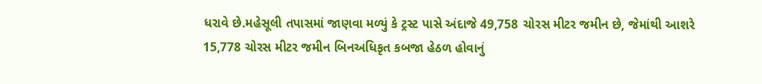ધરાવે છે.મહેસૂલી તપાસમાં જાણવા મળ્યું કે ટ્રસ્ટ પાસે અંદાજે 49,758 ચોરસ મીટર જમીન છે, જેમાંથી આશરે 15,778 ચોરસ મીટર જમીન બિનઅધિકૃત કબજા હેઠળ હોવાનું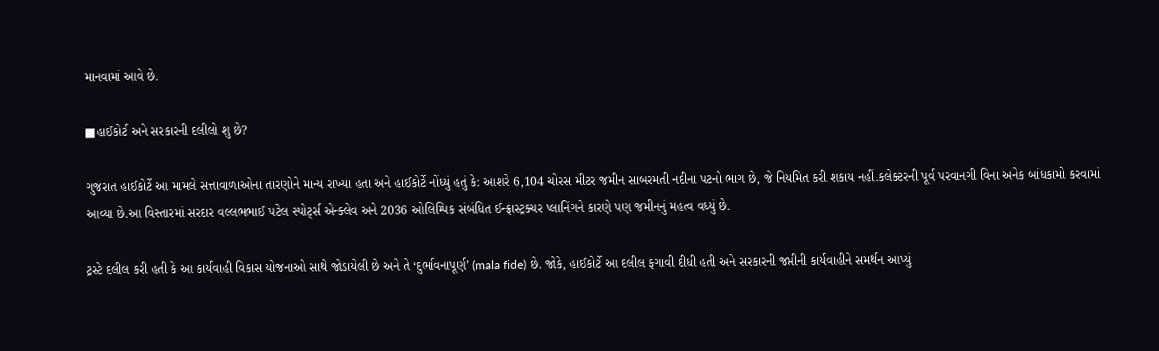માનવામાં આવે છે.

■હાઈકોર્ટ અને સરકારની દલીલો શુ છે?

ગુજરાત હાઈકોર્ટે આ મામલે સત્તાવાળાઓના તારણોને માન્ય રાખ્યા હતા અને હાઈકોર્ટે નોંધ્યું હતું કે: આશરે 6,104 ચોરસ મીટર જમીન સાબરમતી નદીના પટનો ભાગ છે, જે નિયમિત કરી શકાય નહીં.કલેક્ટરની પૂર્વ પરવાનગી વિના અનેક બાંધકામો કરવામાં આવ્યા છે.આ વિસ્તારમાં સરદાર વલ્લભભાઈ પટેલ સ્પોર્ટ્સ એન્ક્લેવ અને 2036 ઓલિમ્પિક સંબંધિત ઈન્ફ્રાસ્ટ્રક્ચર પ્લાનિંગને કારણે પણ જમીનનું મહત્વ વધ્યું છે.

ટ્રસ્ટે દલીલ કરી હતી કે આ કાર્યવાહી વિકાસ યોજનાઓ સાથે જોડાયેલી છે અને તે ‘દુર્ભાવનાપૂર્ણ’ (mala fide) છે. જોકે, હાઈકોર્ટે આ દલીલ ફગાવી દીધી હતી અને સરકારની જપ્તીની કાર્યવાહીને સમર્થન આપ્યું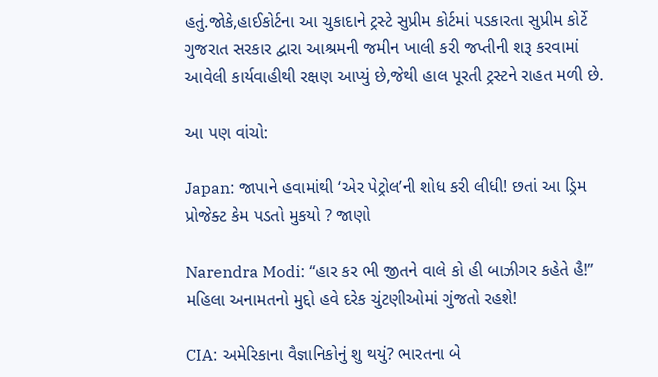હતું.જોકે,હાઈકોર્ટના આ ચુકાદાને ટ્રસ્ટે સુપ્રીમ કોર્ટમાં પડકારતા સુપ્રીમ કોર્ટે ગુજરાત સરકાર દ્વારા આશ્રમની જમીન ખાલી કરી જપ્તીની શરૂ કરવામાં આવેલી કાર્યવાહીથી રક્ષણ આપ્યું છે,જેથી હાલ પૂરતી ટ્રસ્ટને રાહત મળી છે.

આ પણ વાંચો:

Japan: જાપાને હવામાંથી ‘એર પેટ્રોલ’ની શોધ કરી લીધી! છતાં આ ડ્રિમ પ્રોજેક્ટ કેમ પડતો મુકયો ? જાણો

Narendra Modi: “હાર કર ભી જીતને વાલે કો હી બાઝીગર કહેતે હૈ!” મહિલા અનામતનો મુદ્દો હવે દરેક ચુંટણીઓમાં ગુંજતો રહશે!

CIA: અમેરિકાના વૈજ્ઞાનિકોનું શુ થયું? ભારતના બે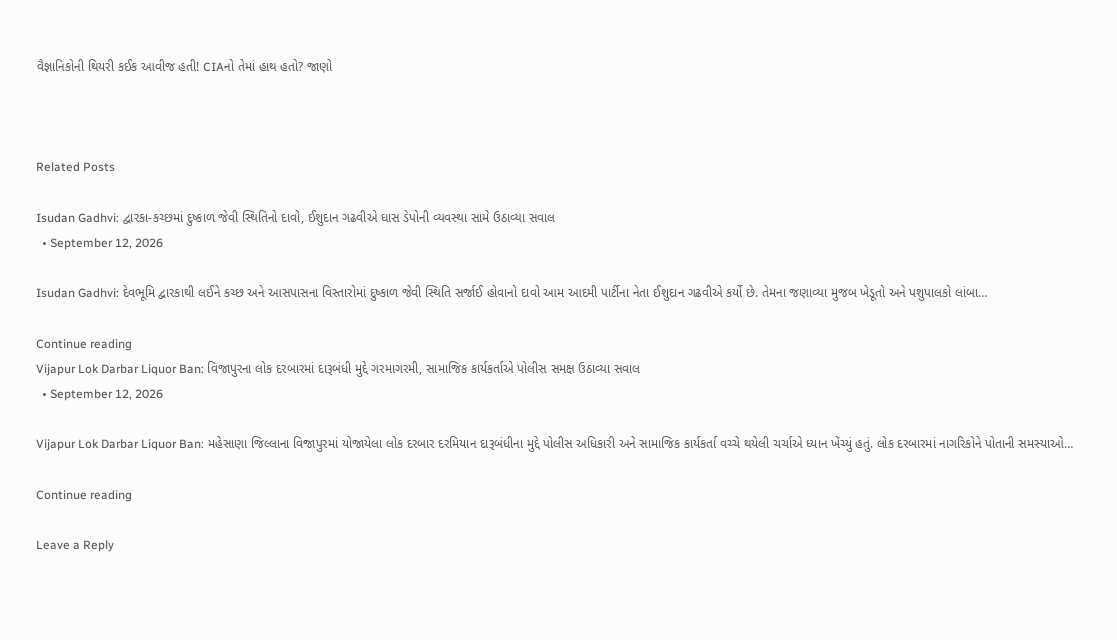વૈજ્ઞાનિકોની થિયરી કઈક આવીજ હતી! CIAનો તેમાં હાથ હતો? જાણો



Related Posts

Isudan Gadhvi: દ્વારકા-કચ્છમાં દુષ્કાળ જેવી સ્થિતિનો દાવો, ઈશુદાન ગઢવીએ ઘાસ ડેપોની વ્યવસ્થા સામે ઉઠાવ્યા સવાલ
  • September 12, 2026

Isudan Gadhvi: દેવભૂમિ દ્વારકાથી લઈને કચ્છ અને આસપાસના વિસ્તારોમાં દુષ્કાળ જેવી સ્થિતિ સર્જાઈ હોવાનો દાવો આમ આદમી પાર્ટીના નેતા ઈશુદાન ગઢવીએ કર્યો છે. તેમના જણાવ્યા મુજબ ખેડૂતો અને પશુપાલકો લાંબા…

Continue reading
Vijapur Lok Darbar Liquor Ban: વિજાપુરના લોક દરબારમાં દારૂબંધી મુદ્દે ગરમાગરમી, સામાજિક કાર્યકર્તાએ પોલીસ સમક્ષ ઉઠાવ્યા સવાલ
  • September 12, 2026

Vijapur Lok Darbar Liquor Ban: મહેસાણા જિલ્લાના વિજાપુરમાં યોજાયેલા લોક દરબાર દરમિયાન દારૂબંધીના મુદ્દે પોલીસ અધિકારી અને સામાજિક કાર્યકર્તા વચ્ચે થયેલી ચર્ચાએ ધ્યાન ખેંચ્યું હતું. લોક દરબારમાં નાગરિકોને પોતાની સમસ્યાઓ…

Continue reading

Leave a Reply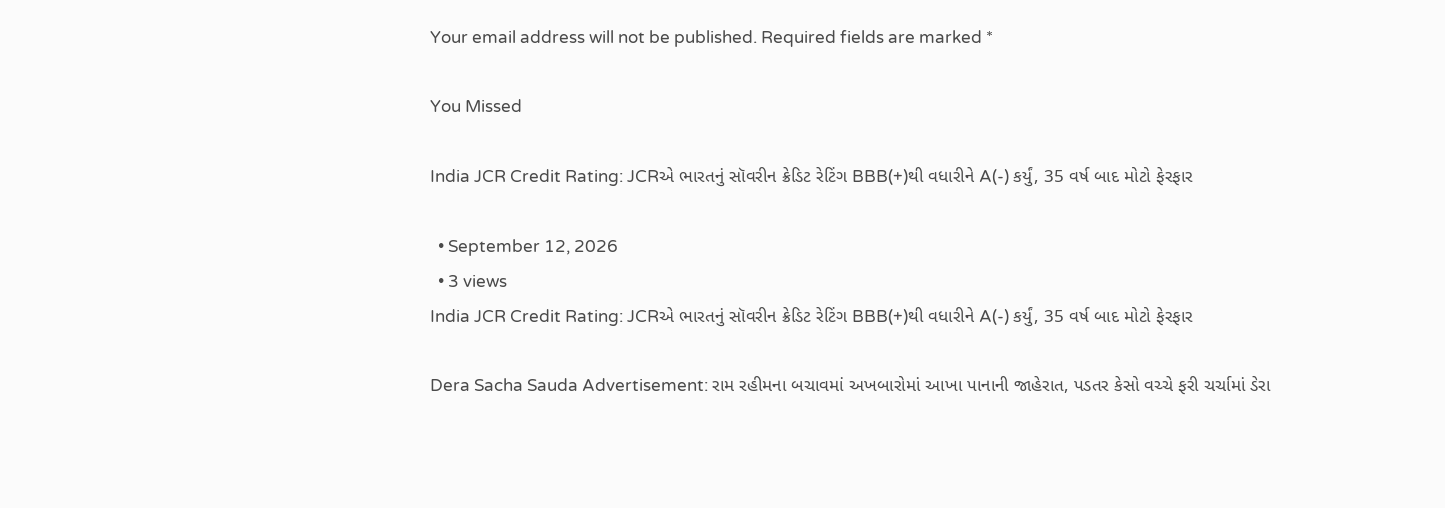Your email address will not be published. Required fields are marked *

You Missed

India JCR Credit Rating: JCRએ ભારતનું સૉવરીન ક્રેડિટ રેટિંગ BBB(+)થી વધારીને A(-) કર્યું, 35 વર્ષ બાદ મોટો ફેરફાર

  • September 12, 2026
  • 3 views
India JCR Credit Rating: JCRએ ભારતનું સૉવરીન ક્રેડિટ રેટિંગ BBB(+)થી વધારીને A(-) કર્યું, 35 વર્ષ બાદ મોટો ફેરફાર

Dera Sacha Sauda Advertisement: રામ રહીમના બચાવમાં અખબારોમાં આખા પાનાની જાહેરાત, પડતર કેસો વચ્ચે ફરી ચર્ચામાં ડેરા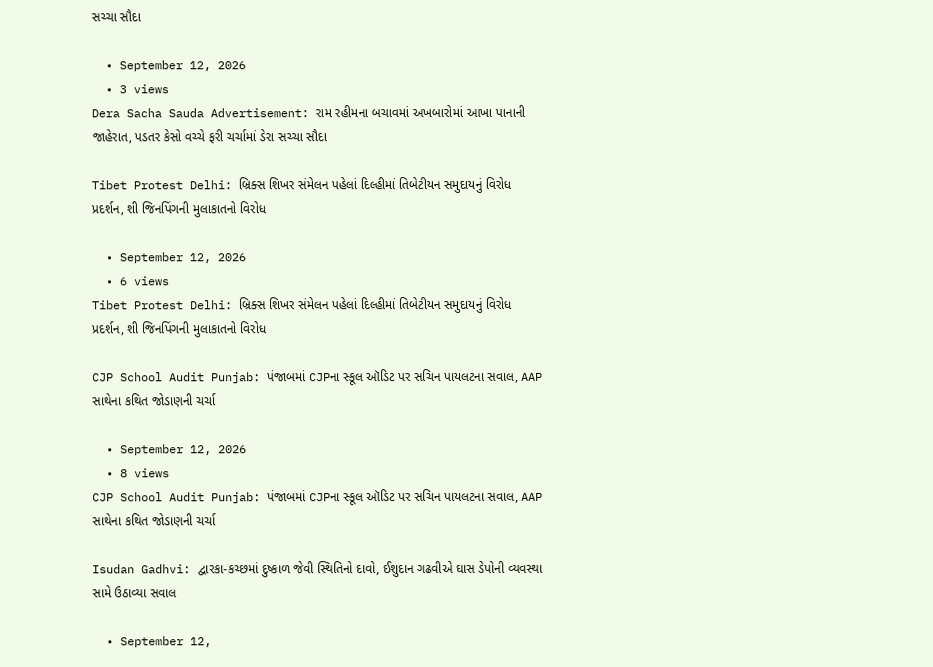સચ્ચા સૌદા

  • September 12, 2026
  • 3 views
Dera Sacha Sauda Advertisement: રામ રહીમના બચાવમાં અખબારોમાં આખા પાનાની જાહેરાત, પડતર કેસો વચ્ચે ફરી ચર્ચામાં ડેરા સચ્ચા સૌદા

Tibet Protest Delhi: બ્રિક્સ શિખર સંમેલન પહેલાં દિલ્હીમાં તિબેટીયન સમુદાયનું વિરોધ પ્રદર્શન, શી જિનપિંગની મુલાકાતનો વિરોધ

  • September 12, 2026
  • 6 views
Tibet Protest Delhi: બ્રિક્સ શિખર સંમેલન પહેલાં દિલ્હીમાં તિબેટીયન સમુદાયનું વિરોધ પ્રદર્શન, શી જિનપિંગની મુલાકાતનો વિરોધ

CJP School Audit Punjab: પંજાબમાં CJPના સ્કૂલ ઑડિટ પર સચિન પાયલટના સવાલ, AAP સાથેના કથિત જોડાણની ચર્ચા

  • September 12, 2026
  • 8 views
CJP School Audit Punjab: પંજાબમાં CJPના સ્કૂલ ઑડિટ પર સચિન પાયલટના સવાલ, AAP સાથેના કથિત જોડાણની ચર્ચા

Isudan Gadhvi: દ્વારકા-કચ્છમાં દુષ્કાળ જેવી સ્થિતિનો દાવો, ઈશુદાન ગઢવીએ ઘાસ ડેપોની વ્યવસ્થા સામે ઉઠાવ્યા સવાલ

  • September 12,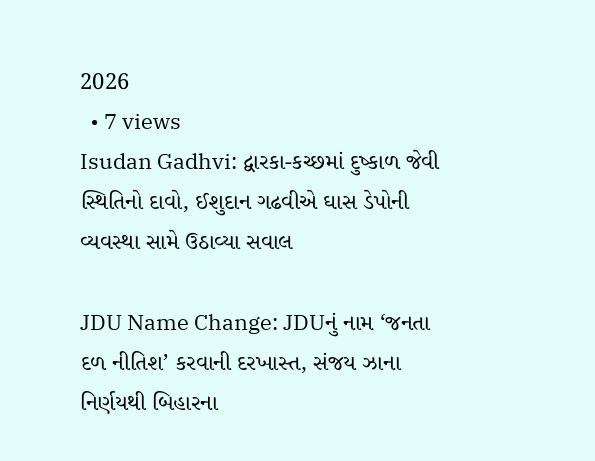2026
  • 7 views
Isudan Gadhvi: દ્વારકા-કચ્છમાં દુષ્કાળ જેવી સ્થિતિનો દાવો, ઈશુદાન ગઢવીએ ઘાસ ડેપોની વ્યવસ્થા સામે ઉઠાવ્યા સવાલ

JDU Name Change: JDUનું નામ ‘જનતા દળ નીતિશ’ કરવાની દરખાસ્ત, સંજય ઝાના નિર્ણયથી બિહારના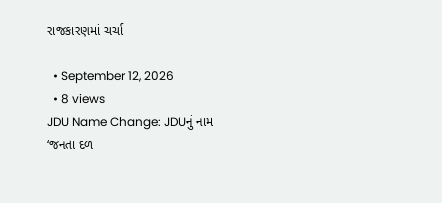રાજકારણમાં ચર્ચા

  • September 12, 2026
  • 8 views
JDU Name Change: JDUનું નામ ‘જનતા દળ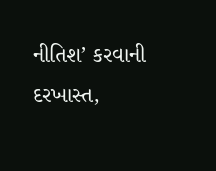નીતિશ’ કરવાની દરખાસ્ત,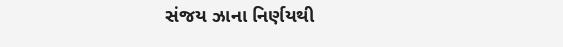સંજય ઝાના નિર્ણયથી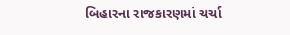બિહારના રાજકારણમાં ચર્ચા